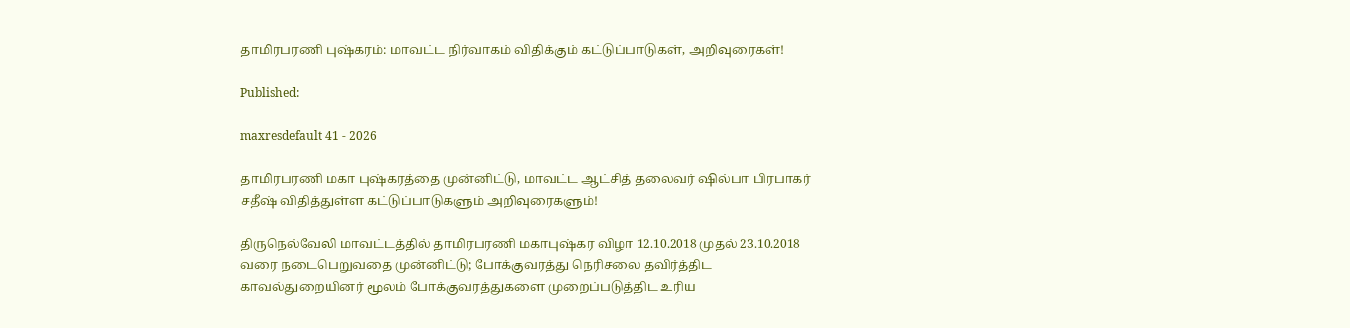தாமிரபரணி புஷ்கரம்: மாவட்ட நிர்வாகம் விதிக்கும் கட்டுப்பாடுகள், அறிவுரைகள்!

Published:

maxresdefault 41 - 2026

தாமிரபரணி மகா புஷ்கரத்தை முன்னிட்டு, மாவட்ட ஆட்சித் தலைவர் ஷில்பா பிரபாகர் சதீஷ் விதித்துள்ள கட்டுப்பாடுகளும் அறிவுரைகளும்!

திருநெல்வேலி மாவட்டத்தில் தாமிரபரணி மகாபுஷ்கர விழா 12.10.2018 முதல் 23.10.2018 வரை நடைபெறுவதை முன்னிட்டு; போக்குவரத்து நெரிசலை தவிர்த்திட காவல்துறையினர் மூலம் போக்குவரத்துகளை முறைப்படுத்திட உரிய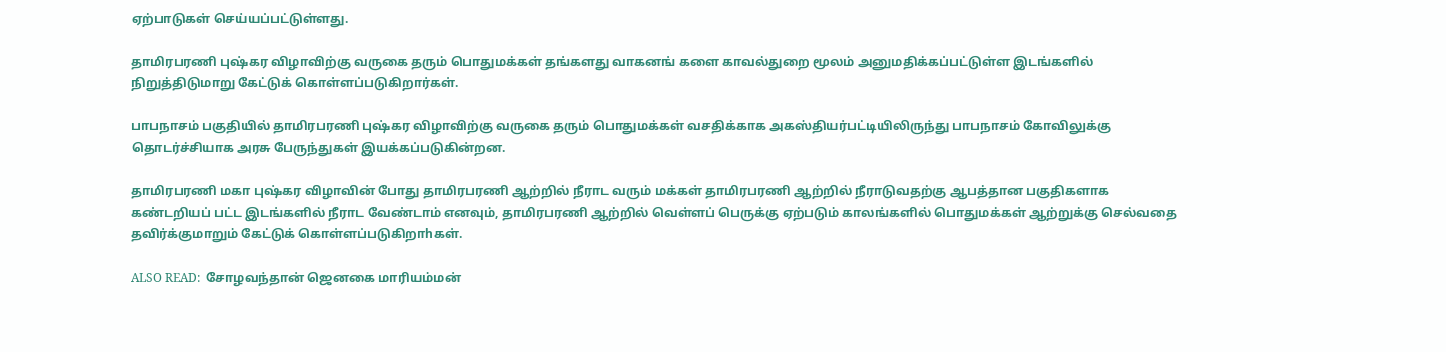ஏற்பாடுகள் செய்யப்பட்டுள்ளது.

தாமிரபரணி புஷ்கர விழாவிற்கு வருகை தரும் பொதுமக்கள் தங்களது வாகனங் களை காவல்துறை மூலம் அனுமதிக்கப்பட்டுள்ள இடங்களில் நிறுத்திடுமாறு கேட்டுக் கொள்ளப்படுகிறார்கள்.

பாபநாசம் பகுதியில் தாமிரபரணி புஷ்கர விழாவிற்கு வருகை தரும் பொதுமக்கள் வசதிக்காக அகஸ்தியர்பட்டியிலிருந்து பாபநாசம் கோவிலுக்கு தொடர்ச்சியாக அரசு பேருந்துகள் இயக்கப்படுகின்றன.

தாமிரபரணி மகா புஷ்கர விழாவின் போது தாமிரபரணி ஆற்றில் நீராட வரும் மக்கள் தாமிரபரணி ஆற்றில் நீராடுவதற்கு ஆபத்தான பகுதிகளாக கண்டறியப் பட்ட இடங்களில் நீராட வேண்டாம் எனவும், தாமிரபரணி ஆற்றில் வெள்ளப் பெருக்கு ஏற்படும் காலங்களில் பொதுமக்கள் ஆற்றுக்கு செல்வதை தவிர்க்குமாறும் கேட்டுக் கொள்ளப்படுகிறாhகள்.

ALSO READ:  சோழவந்தான் ஜெனகை மாரியம்மன்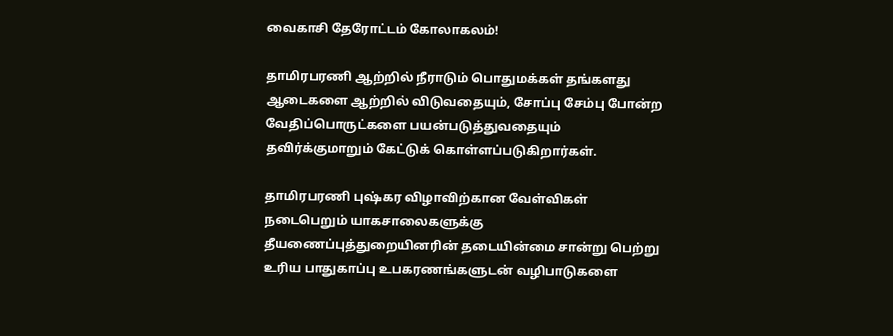வைகாசி தேரோட்டம் கோலாகலம்!

தாமிரபரணி ஆற்றில் நீராடும் பொதுமக்கள் தங்களது ஆடைகளை ஆற்றில் விடுவதையும், சோப்பு சேம்பு போன்ற வேதிப்பொருட்களை பயன்படுத்துவதையும்
தவிர்க்குமாறும் கேட்டுக் கொள்ளப்படுகிறார்கள்.

தாமிரபரணி புஷ்கர விழாவிற்கான வேள்விகள் நடைபெறும் யாகசாலைகளுக்கு தீயணைப்புத்துறையினரின் தடையின்மை சான்று பெற்று உரிய பாதுகாப்பு உபகரணங்களுடன் வழிபாடுகளை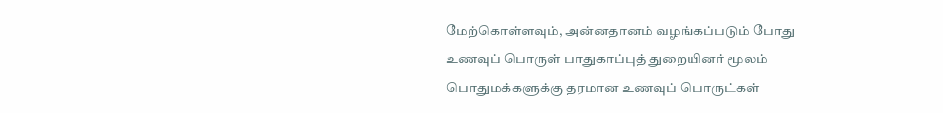மேற்கொள்ளவும், அன்னதானம் வழங்கப்படும் போது உணவுப் பொருள் பாதுகாப்புத் துறையினர் மூலம் பொதுமக்களுக்கு தரமான உணவுப் பொருட்கள்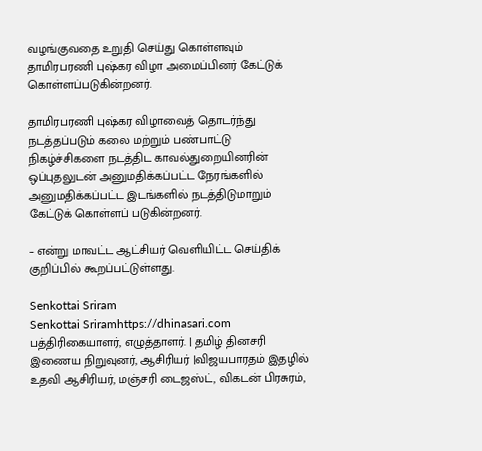வழங்குவதை உறுதி செய்து கொள்ளவும் தாமிரபரணி புஷ்கர விழா அமைப்பினர் கேட்டுக் கொள்ளப்படுகின்றனர்.

தாமிரபரணி புஷ்கர விழாவைத் தொடர்ந்து நடத்தப்படும் கலை மற்றும் பண்பாட்டு நிகழ்ச்சிகளை நடத்திட காவல்துறையினரின் ஒப்புதலுடன் அனுமதிக்கப்பட்ட நேரங்களில் அனுமதிக்கப்பட்ட இடங்களில் நடத்திடுமாறும் கேட்டுக் கொள்ளப் படுகின்றனர்.

– என்று மாவட்ட ஆட்சியர் வெளியிட்ட செய்திக் குறிப்பில் கூறப்பட்டுள்ளது.

Senkottai Sriram
Senkottai Sriramhttps://dhinasari.com
பத்திரிகையாளர், எழுத்தாளர். | தமிழ் தினசரி இணைய நிறுவுனர், ஆசிரியர் |விஜயபாரதம் இதழில் உதவி ஆசிரியர், மஞ்சரி டைஜஸ்ட், விகடன் பிரசுரம்,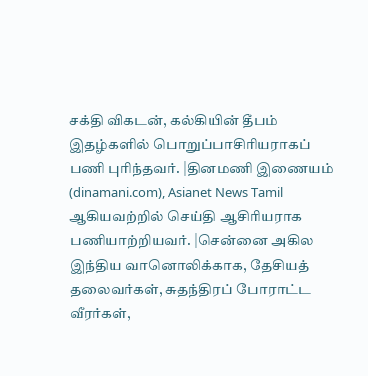சக்தி விகடன், கல்கியின் தீபம் இதழ்களில் பொறுப்பாசிரியராகப் பணி புரிந்தவர். |தினமணி இணையம் (dinamani.com), Asianet News Tamil ஆகியவற்றில் செய்தி ஆசிரியராக பணியாற்றியவர். |சென்னை அகில இந்திய வானொலிக்காக, தேசியத் தலைவர்கள், சுதந்திரப் போராட்ட வீரர்கள்,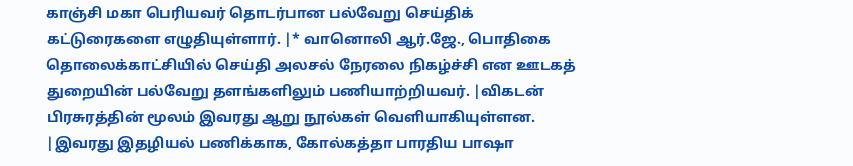காஞ்சி மகா பெரியவர் தொடர்பான பல்வேறு செய்திக் கட்டுரைகளை எழுதியுள்ளார். |* வானொலி ஆர்.ஜே., பொதிகை தொலைக்காட்சியில் செய்தி அலசல் நேரலை நிகழ்ச்சி என ஊடகத் துறையின் பல்வேறு தளங்களிலும் பணியாற்றியவர். |விகடன் பிரசுரத்தின் மூலம் இவரது ஆறு நூல்கள் வெளியாகியுள்ளன. |இவரது இதழியல் பணிக்காக, கோல்கத்தா பாரதிய பாஷா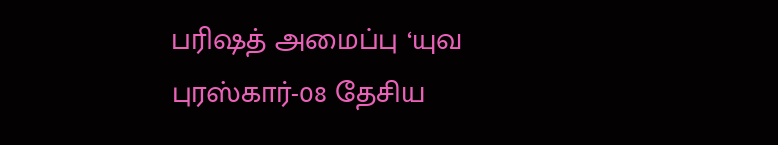பரிஷத் அமைப்பு ‘யுவ புரஸ்கார்-08 தேசிய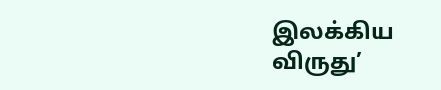இலக்கிய விருது’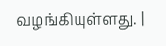வழங்கியுள்ளது. |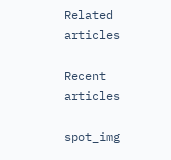Related articles

Recent articles

spot_img